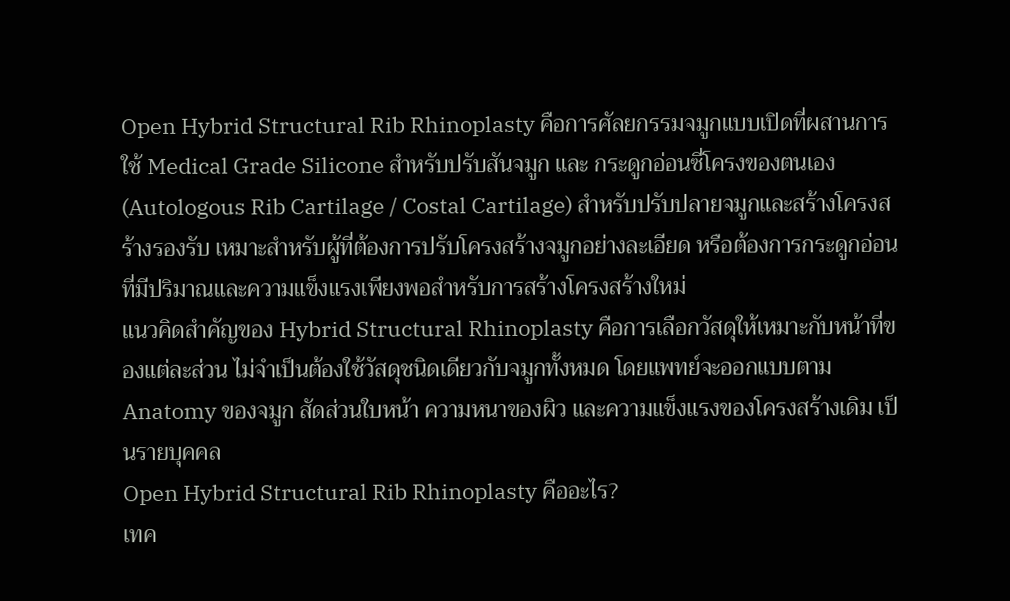Open Hybrid Structural Rib Rhinoplasty คือการศัลยกรรมจมูกแบบเปิดที่ผสานการใช้ Medical Grade Silicone สำหรับปรับสันจมูก และ กระดูกอ่อนซี่โครงของตนเอง (Autologous Rib Cartilage / Costal Cartilage) สำหรับปรับปลายจมูกและสร้างโครงสร้างรองรับ เหมาะสำหรับผู้ที่ต้องการปรับโครงสร้างจมูกอย่างละเอียด หรือต้องการกระดูกอ่อนที่มีปริมาณและความแข็งแรงเพียงพอสำหรับการสร้างโครงสร้างใหม่
แนวคิดสำคัญของ Hybrid Structural Rhinoplasty คือการเลือกวัสดุให้เหมาะกับหน้าที่ของแต่ละส่วน ไม่จำเป็นต้องใช้วัสดุชนิดเดียวกับจมูกทั้งหมด โดยแพทย์จะออกแบบตาม Anatomy ของจมูก สัดส่วนใบหน้า ความหนาของผิว และความแข็งแรงของโครงสร้างเดิม เป็นรายบุคคล
Open Hybrid Structural Rib Rhinoplasty คืออะไร?
เทค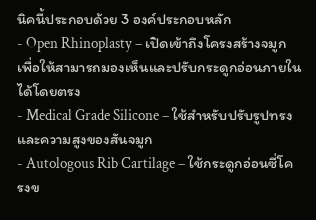นิคนี้ประกอบด้วย 3 องค์ประกอบหลัก
- Open Rhinoplasty – เปิดเข้าถึงโครงสร้างจมูกเพื่อให้สามารถมองเห็นและปรับกระดูกอ่อนภายในได้โดยตรง
- Medical Grade Silicone – ใช้สำหรับปรับรูปทรงและความสูงของสันจมูก
- Autologous Rib Cartilage – ใช้กระดูกอ่อนซี่โครงข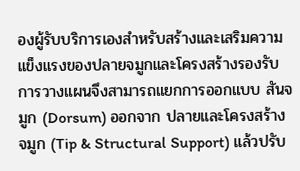องผู้รับบริการเองสำหรับสร้างและเสริมความแข็งแรงของปลายจมูกและโครงสร้างรองรับ
การวางแผนจึงสามารถแยกการออกแบบ สันจมูก (Dorsum) ออกจาก ปลายและโครงสร้างจมูก (Tip & Structural Support) แล้วปรับ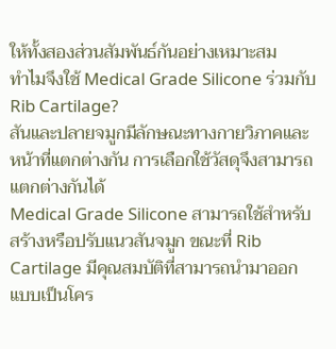ให้ทั้งสองส่วนสัมพันธ์กันอย่างเหมาะสม
ทำไมจึงใช้ Medical Grade Silicone ร่วมกับ Rib Cartilage?
สันและปลายจมูกมีลักษณะทางกายวิภาคและหน้าที่แตกต่างกัน การเลือกใช้วัสดุจึงสามารถแตกต่างกันได้
Medical Grade Silicone สามารถใช้สำหรับสร้างหรือปรับแนวสันจมูก ขณะที่ Rib Cartilage มีคุณสมบัติที่สามารถนำมาออกแบบเป็นโคร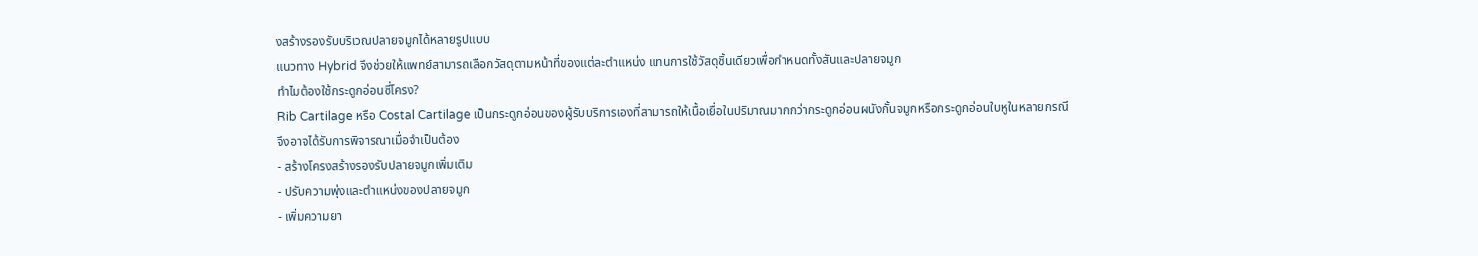งสร้างรองรับบริเวณปลายจมูกได้หลายรูปแบบ
แนวทาง Hybrid จึงช่วยให้แพทย์สามารถเลือกวัสดุตามหน้าที่ของแต่ละตำแหน่ง แทนการใช้วัสดุชิ้นเดียวเพื่อกำหนดทั้งสันและปลายจมูก
ทำไมต้องใช้กระดูกอ่อนซี่โครง?
Rib Cartilage หรือ Costal Cartilage เป็นกระดูกอ่อนของผู้รับบริการเองที่สามารถให้เนื้อเยื่อในปริมาณมากกว่ากระดูกอ่อนผนังกั้นจมูกหรือกระดูกอ่อนใบหูในหลายกรณี
จึงอาจได้รับการพิจารณาเมื่อจำเป็นต้อง
- สร้างโครงสร้างรองรับปลายจมูกเพิ่มเติม
- ปรับความพุ่งและตำแหน่งของปลายจมูก
- เพิ่มความยา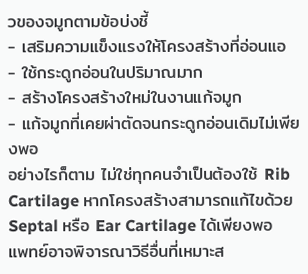วของจมูกตามข้อบ่งชี้
- เสริมความแข็งแรงให้โครงสร้างที่อ่อนแอ
- ใช้กระดูกอ่อนในปริมาณมาก
- สร้างโครงสร้างใหม่ในงานแก้จมูก
- แก้จมูกที่เคยผ่าตัดจนกระดูกอ่อนเดิมไม่เพียงพอ
อย่างไรก็ตาม ไม่ใช่ทุกคนจำเป็นต้องใช้ Rib Cartilage หากโครงสร้างสามารถแก้ไขด้วย Septal หรือ Ear Cartilage ได้เพียงพอ แพทย์อาจพิจารณาวิธีอื่นที่เหมาะส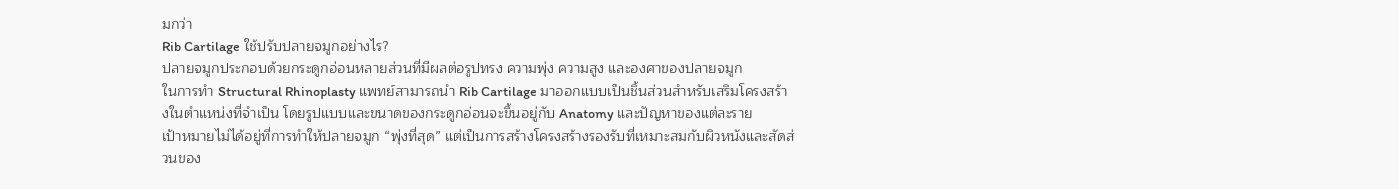มกว่า
Rib Cartilage ใช้ปรับปลายจมูกอย่างไร?
ปลายจมูกประกอบด้วยกระดูกอ่อนหลายส่วนที่มีผลต่อรูปทรง ความพุ่ง ความสูง และองศาของปลายจมูก
ในการทำ Structural Rhinoplasty แพทย์สามารถนำ Rib Cartilage มาออกแบบเป็นชิ้นส่วนสำหรับเสริมโครงสร้างในตำแหน่งที่จำเป็น โดยรูปแบบและขนาดของกระดูกอ่อนจะขึ้นอยู่กับ Anatomy และปัญหาของแต่ละราย
เป้าหมายไม่ได้อยู่ที่การทำให้ปลายจมูก “พุ่งที่สุด” แต่เป็นการสร้างโครงสร้างรองรับที่เหมาะสมกับผิวหนังและสัดส่วนของ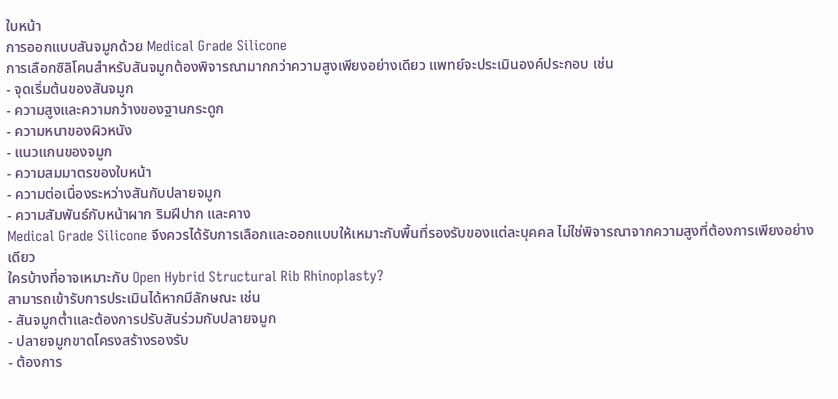ใบหน้า
การออกแบบสันจมูกด้วย Medical Grade Silicone
การเลือกซิลิโคนสำหรับสันจมูกต้องพิจารณามากกว่าความสูงเพียงอย่างเดียว แพทย์จะประเมินองค์ประกอบ เช่น
- จุดเริ่มต้นของสันจมูก
- ความสูงและความกว้างของฐานกระดูก
- ความหนาของผิวหนัง
- แนวแกนของจมูก
- ความสมมาตรของใบหน้า
- ความต่อเนื่องระหว่างสันกับปลายจมูก
- ความสัมพันธ์กับหน้าผาก ริมฝีปาก และคาง
Medical Grade Silicone จึงควรได้รับการเลือกและออกแบบให้เหมาะกับพื้นที่รองรับของแต่ละบุคคล ไม่ใช่พิจารณาจากความสูงที่ต้องการเพียงอย่างเดียว
ใครบ้างที่อาจเหมาะกับ Open Hybrid Structural Rib Rhinoplasty?
สามารถเข้ารับการประเมินได้หากมีลักษณะ เช่น
- สันจมูกต่ำและต้องการปรับสันร่วมกับปลายจมูก
- ปลายจมูกขาดโครงสร้างรองรับ
- ต้องการ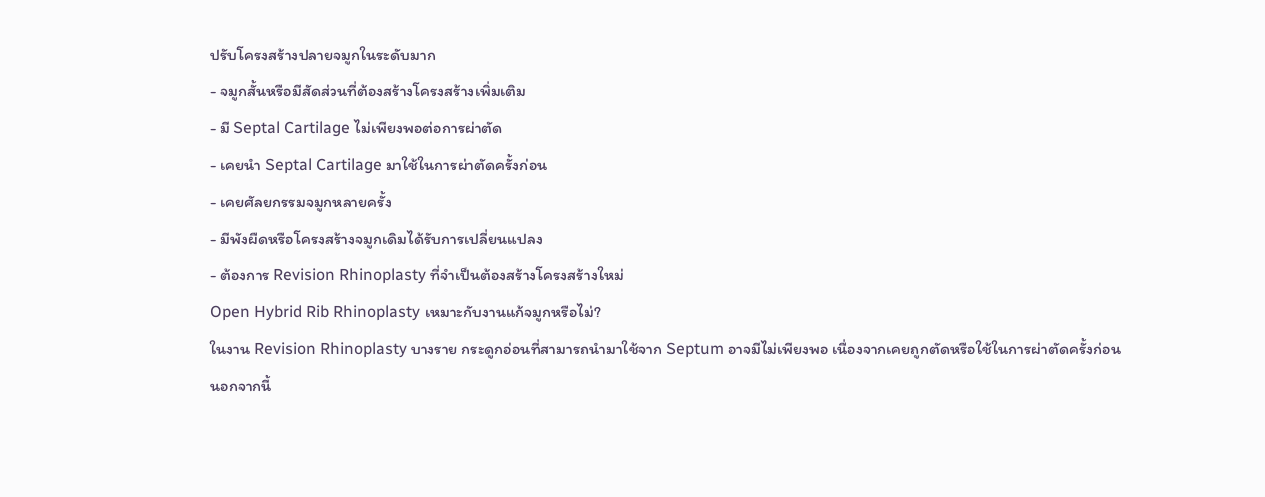ปรับโครงสร้างปลายจมูกในระดับมาก
- จมูกสั้นหรือมีสัดส่วนที่ต้องสร้างโครงสร้างเพิ่มเติม
- มี Septal Cartilage ไม่เพียงพอต่อการผ่าตัด
- เคยนำ Septal Cartilage มาใช้ในการผ่าตัดครั้งก่อน
- เคยศัลยกรรมจมูกหลายครั้ง
- มีพังผืดหรือโครงสร้างจมูกเดิมได้รับการเปลี่ยนแปลง
- ต้องการ Revision Rhinoplasty ที่จำเป็นต้องสร้างโครงสร้างใหม่
Open Hybrid Rib Rhinoplasty เหมาะกับงานแก้จมูกหรือไม่?
ในงาน Revision Rhinoplasty บางราย กระดูกอ่อนที่สามารถนำมาใช้จาก Septum อาจมีไม่เพียงพอ เนื่องจากเคยถูกตัดหรือใช้ในการผ่าตัดครั้งก่อน
นอกจากนี้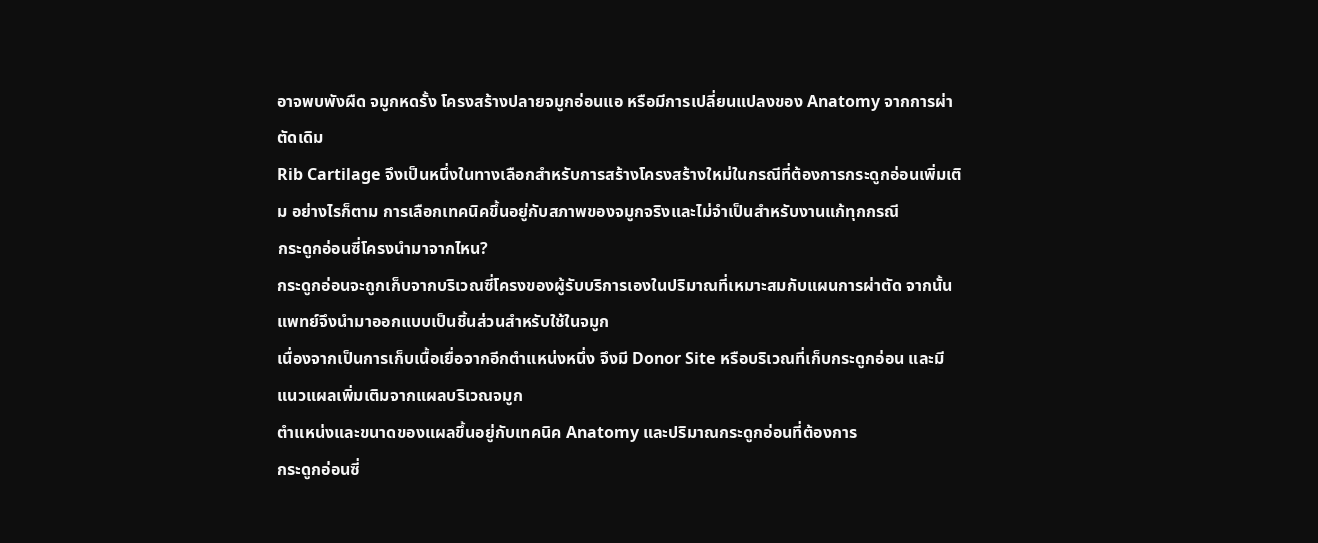อาจพบพังผืด จมูกหดรั้ง โครงสร้างปลายจมูกอ่อนแอ หรือมีการเปลี่ยนแปลงของ Anatomy จากการผ่าตัดเดิม
Rib Cartilage จึงเป็นหนึ่งในทางเลือกสำหรับการสร้างโครงสร้างใหม่ในกรณีที่ต้องการกระดูกอ่อนเพิ่มเติม อย่างไรก็ตาม การเลือกเทคนิคขึ้นอยู่กับสภาพของจมูกจริงและไม่จำเป็นสำหรับงานแก้ทุกกรณี
กระดูกอ่อนซี่โครงนำมาจากไหน?
กระดูกอ่อนจะถูกเก็บจากบริเวณซี่โครงของผู้รับบริการเองในปริมาณที่เหมาะสมกับแผนการผ่าตัด จากนั้นแพทย์จึงนำมาออกแบบเป็นชิ้นส่วนสำหรับใช้ในจมูก
เนื่องจากเป็นการเก็บเนื้อเยื่อจากอีกตำแหน่งหนึ่ง จึงมี Donor Site หรือบริเวณที่เก็บกระดูกอ่อน และมีแนวแผลเพิ่มเติมจากแผลบริเวณจมูก
ตำแหน่งและขนาดของแผลขึ้นอยู่กับเทคนิค Anatomy และปริมาณกระดูกอ่อนที่ต้องการ
กระดูกอ่อนซี่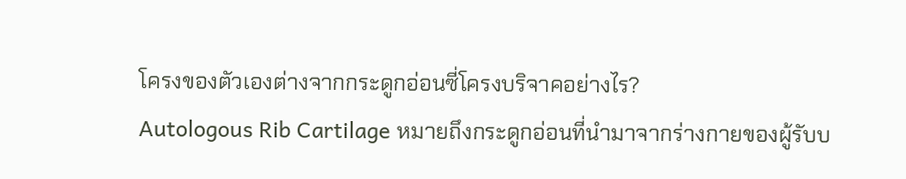โครงของตัวเองต่างจากกระดูกอ่อนซี่โครงบริจาคอย่างไร?
Autologous Rib Cartilage หมายถึงกระดูกอ่อนที่นำมาจากร่างกายของผู้รับบ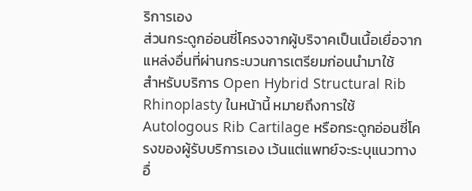ริการเอง
ส่วนกระดูกอ่อนซี่โครงจากผู้บริจาคเป็นเนื้อเยื่อจากแหล่งอื่นที่ผ่านกระบวนการเตรียมก่อนนำมาใช้
สำหรับบริการ Open Hybrid Structural Rib Rhinoplasty ในหน้านี้ หมายถึงการใช้ Autologous Rib Cartilage หรือกระดูกอ่อนซี่โครงของผู้รับบริการเอง เว้นแต่แพทย์จะระบุแนวทางอื่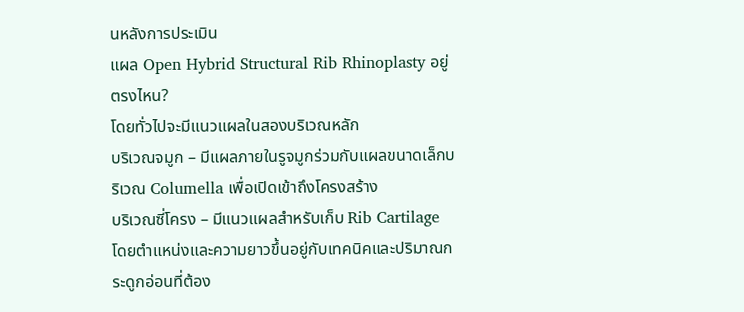นหลังการประเมิน
แผล Open Hybrid Structural Rib Rhinoplasty อยู่ตรงไหน?
โดยทั่วไปจะมีแนวแผลในสองบริเวณหลัก
บริเวณจมูก – มีแผลภายในรูจมูกร่วมกับแผลขนาดเล็กบริเวณ Columella เพื่อเปิดเข้าถึงโครงสร้าง
บริเวณซี่โครง – มีแนวแผลสำหรับเก็บ Rib Cartilage โดยตำแหน่งและความยาวขึ้นอยู่กับเทคนิคและปริมาณกระดูกอ่อนที่ต้อง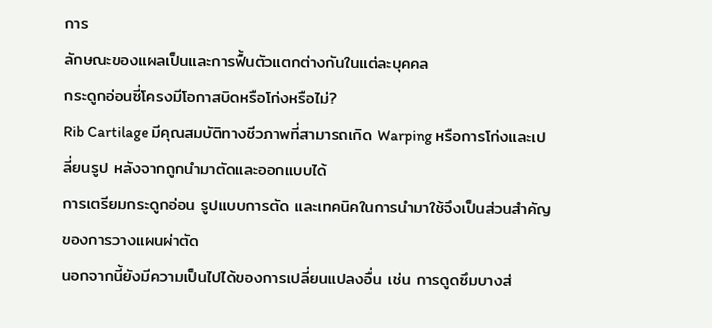การ
ลักษณะของแผลเป็นและการฟื้นตัวแตกต่างกันในแต่ละบุคคล
กระดูกอ่อนซี่โครงมีโอกาสบิดหรือโก่งหรือไม่?
Rib Cartilage มีคุณสมบัติทางชีวภาพที่สามารถเกิด Warping หรือการโก่งและเปลี่ยนรูป หลังจากถูกนำมาตัดและออกแบบได้
การเตรียมกระดูกอ่อน รูปแบบการตัด และเทคนิคในการนำมาใช้จึงเป็นส่วนสำคัญของการวางแผนผ่าตัด
นอกจากนี้ยังมีความเป็นไปได้ของการเปลี่ยนแปลงอื่น เช่น การดูดซึมบางส่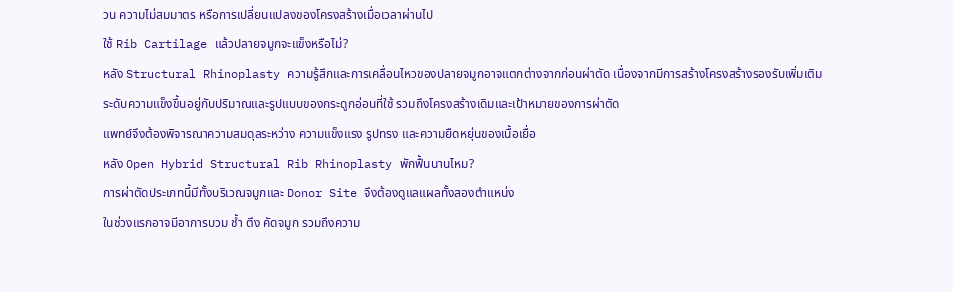วน ความไม่สมมาตร หรือการเปลี่ยนแปลงของโครงสร้างเมื่อเวลาผ่านไป
ใช้ Rib Cartilage แล้วปลายจมูกจะแข็งหรือไม่?
หลัง Structural Rhinoplasty ความรู้สึกและการเคลื่อนไหวของปลายจมูกอาจแตกต่างจากก่อนผ่าตัด เนื่องจากมีการสร้างโครงสร้างรองรับเพิ่มเติม
ระดับความแข็งขึ้นอยู่กับปริมาณและรูปแบบของกระดูกอ่อนที่ใช้ รวมถึงโครงสร้างเดิมและเป้าหมายของการผ่าตัด
แพทย์จึงต้องพิจารณาความสมดุลระหว่าง ความแข็งแรง รูปทรง และความยืดหยุ่นของเนื้อเยื่อ
หลัง Open Hybrid Structural Rib Rhinoplasty พักฟื้นนานไหม?
การผ่าตัดประเภทนี้มีทั้งบริเวณจมูกและ Donor Site จึงต้องดูแลแผลทั้งสองตำแหน่ง
ในช่วงแรกอาจมีอาการบวม ช้ำ ตึง คัดจมูก รวมถึงความ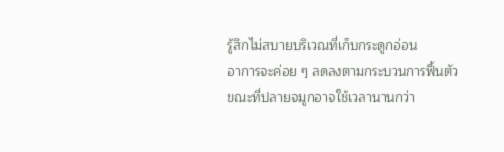รู้สึกไม่สบายบริเวณที่เก็บกระดูกอ่อน
อาการจะค่อย ๆ ลดลงตามกระบวนการฟื้นตัว ขณะที่ปลายจมูกอาจใช้เวลานานกว่า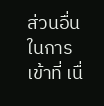ส่วนอื่นในการเข้าที่ เนื่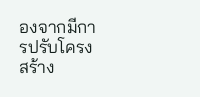องจากมีการปรับโครงสร้าง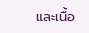และเนื้อ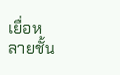เยื่อหลายชั้น